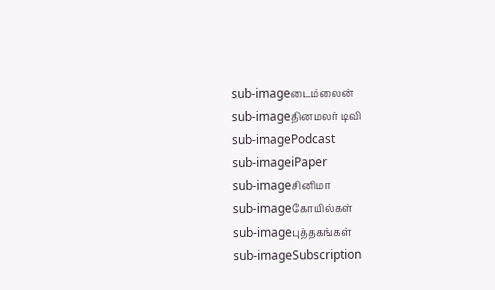sub-imageடைம்லைன்
sub-imageதினமலர் டிவி
sub-imagePodcast
sub-imageiPaper
sub-imageசினிமா
sub-imageகோயில்கள்
sub-imageபுத்தகங்கள்
sub-imageSubscription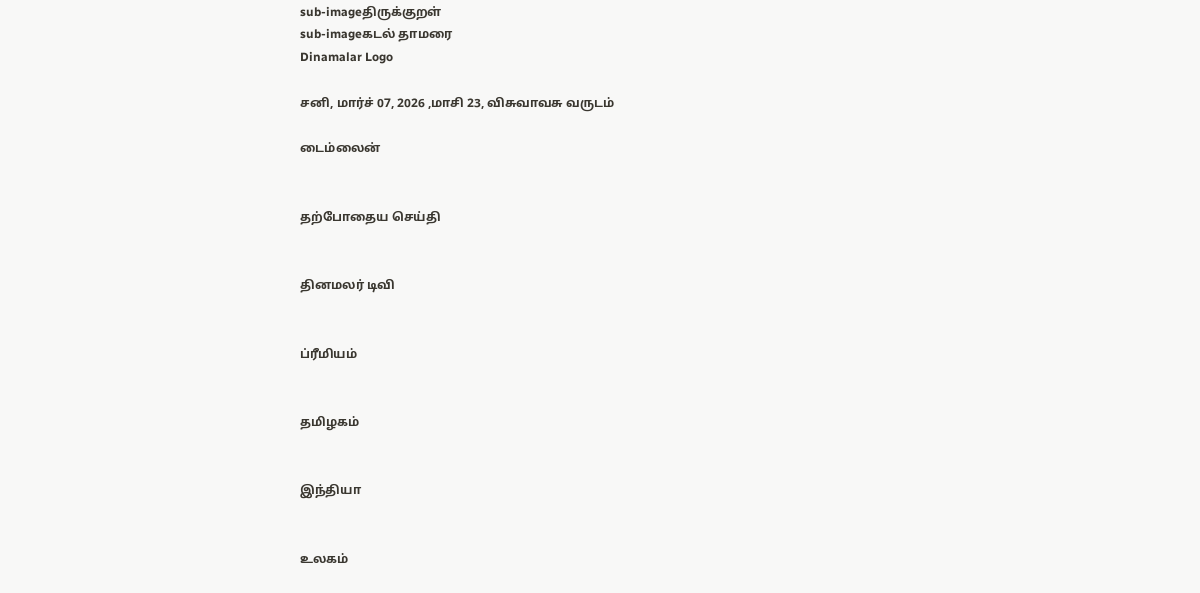sub-imageதிருக்குறள்
sub-imageகடல் தாமரை
Dinamalar Logo

சனி, மார்ச் 07, 2026 ,மாசி 23, விசுவாவசு வருடம்

டைம்லைன்


தற்போதைய செய்தி


தினமலர் டிவி


ப்ரீமியம்


தமிழகம்


இந்தியா


உலகம்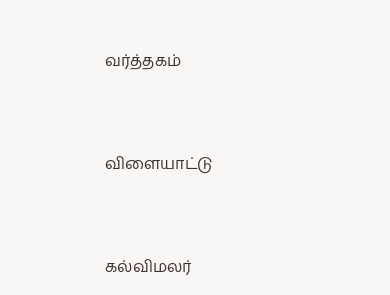வர்த்தகம்


விளையாட்டு


கல்விமலர்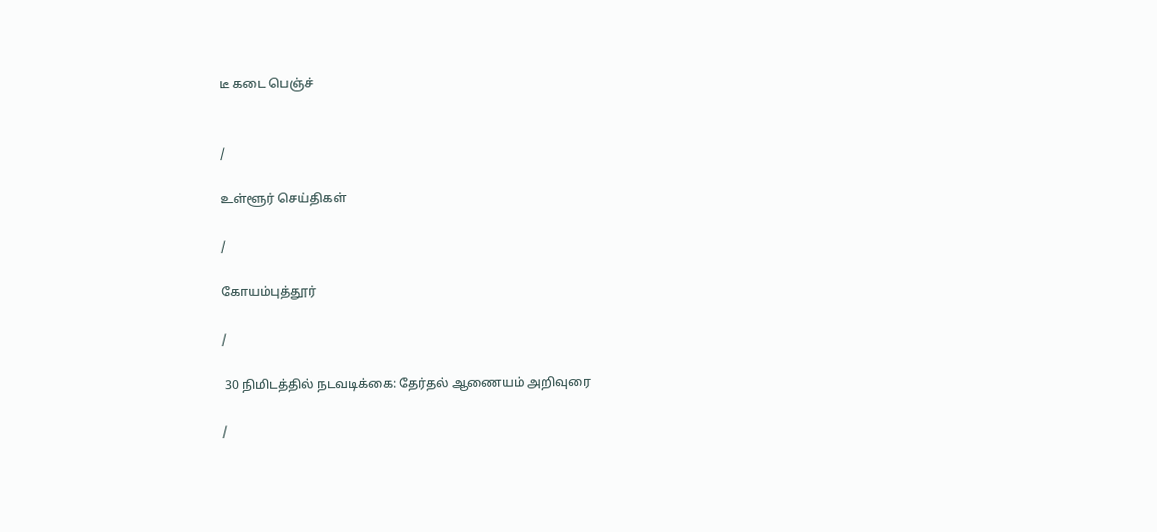டீ கடை பெஞ்ச்


/

உள்ளூர் செய்திகள்

/

கோயம்புத்தூர்

/

 30 நிமிடத்தில் நடவடிக்கை: தேர்தல் ஆணையம் அறிவுரை

/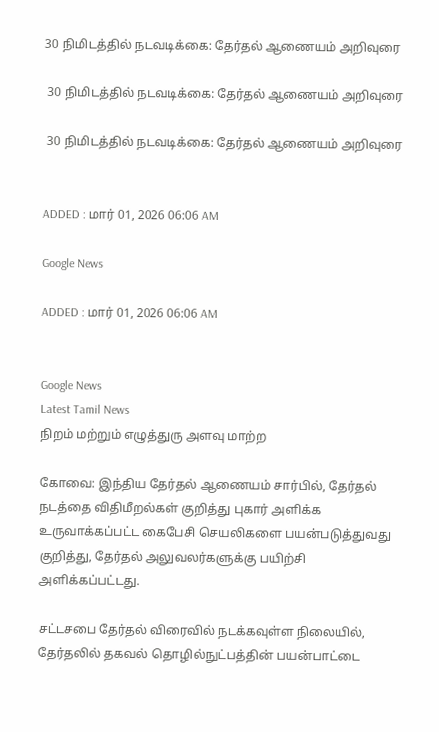30 நிமிடத்தில் நடவடிக்கை: தேர்தல் ஆணையம் அறிவுரை

 30 நிமிடத்தில் நடவடிக்கை: தேர்தல் ஆணையம் அறிவுரை

 30 நிமிடத்தில் நடவடிக்கை: தேர்தல் ஆணையம் அறிவுரை


ADDED : மார் 01, 2026 06:06 AM

Google News

ADDED : மார் 01, 2026 06:06 AM


Google News
Latest Tamil News
நிறம் மற்றும் எழுத்துரு அளவு மாற்ற

கோவை: இந்திய தேர்தல் ஆணையம் சார்பில், தேர்தல் நடத்தை விதிமீறல்கள் குறித்து புகார் அளிக்க உருவாக்கப்பட்ட கைபேசி செயலிகளை பயன்படுத்துவது குறித்து, தேர்தல் அலுவலர்களுக்கு பயிற்சி அளிக்கப்பட்டது.

சட்டசபை தேர்தல் விரைவில் நடக்கவுள்ள நிலையில், தேர்தலில் தகவல் தொழில்நுட்பத்தின் பயன்பாட்டை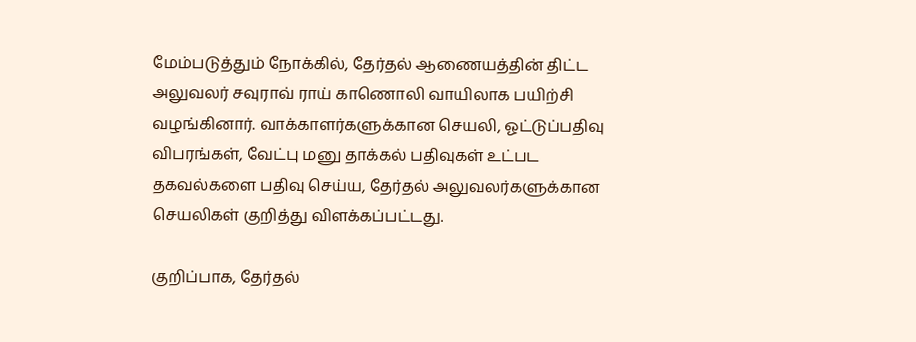மேம்படுத்தும் நோக்கில், தேர்தல் ஆணையத்தின் திட்ட அலுவலர் சவுராவ் ராய் காணொலி வாயிலாக பயிற்சி வழங்கினார். வாக்காளர்களுக்கான செயலி, ஓட்டுப்பதிவு விபரங்கள், வேட்பு மனு தாக்கல் பதிவுகள் உட்பட தகவல்களை பதிவு செய்ய, தேர்தல் அலுவலர்களுக்கான செயலிகள் குறித்து விளக்கப்பட்டது.

குறிப்பாக, தேர்தல்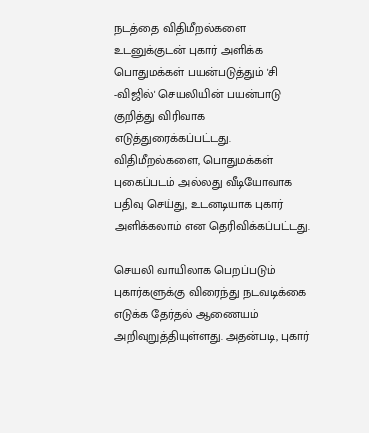நடத்தை விதிமீறல்களை உடனுக்குடன் புகார் அளிக்க பொதுமக்கள் பயன்படுத்தும் 'சி -விஜில்' செயலியின் பயன்பாடு குறித்து விரிவாக எடுத்துரைக்கப்பட்டது. விதிமீறல்களை, பொதுமக்கள் புகைப்படம் அல்லது வீடியோவாக பதிவு செய்து, உடனடியாக புகார் அளிக்கலாம் என தெரிவிக்கப்பட்டது.

செயலி வாயிலாக பெறப்படும் புகார்களுக்கு விரைந்து நடவடிக்கை எடுக்க தேர்தல் ஆணையம் அறிவுறுத்தியுள்ளது. அதன்படி, புகார்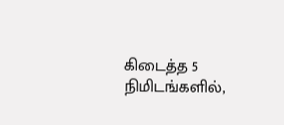கிடைத்த 5 நிமிடங்களில்,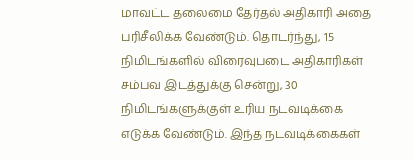மாவட்ட தலைமை தேர்தல் அதிகாரி அதை பரிசீலிக்க வேண்டும். தொடர்ந்து, 15 நிமிடங்களில் விரைவுபடை அதிகாரிகள் சம்பவ இடத்துக்கு சென்று, 30 நிமிடங்களுக்குள் உரிய நடவடிக்கை எடுக்க வேண்டும். இந்த நடவடிக்கைகள்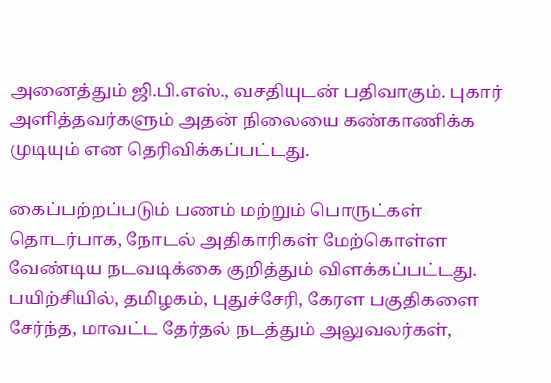அனைத்தும் ஜி.பி.எஸ்., வசதியுடன் பதிவாகும். புகார் அளித்தவர்களும் அதன் நிலையை கண்காணிக்க முடியும் என தெரிவிக்கப்பட்டது.

கைப்பற்றப்படும் பணம் மற்றும் பொருட்கள் தொடர்பாக, நோடல் அதிகாரிகள் மேற்கொள்ள வேண்டிய நடவடிக்கை குறித்தும் விளக்கப்பட்டது. பயிற்சியில், தமிழகம், புதுச்சேரி, கேரள பகுதிகளை சேர்ந்த, மாவட்ட தேர்தல் நடத்தும் அலுவலர்கள்,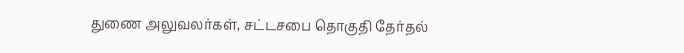துணை அலுவலர்கள், சட்டசபை தொகுதி தேர்தல்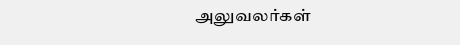அலுவலர்கள்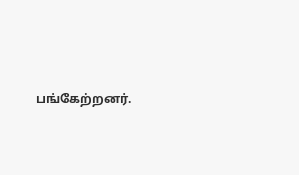பங்கேற்றனர்.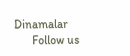Dinamalar
      Follow us